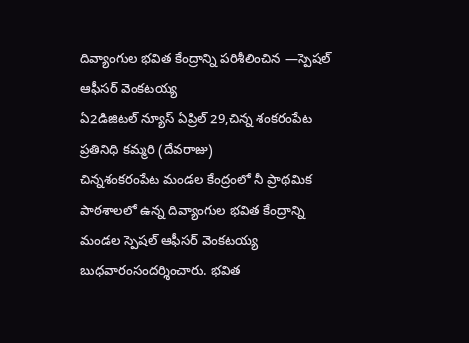దివ్యాంగుల భవిత కేంద్రాన్ని పరిశీలించిన —స్పెషల్ ఆఫీసర్ వెంకటయ్య
ఏ2డిజిటల్ న్యూస్ ఏప్రిల్ 29,చిన్న శంకరంపేట ప్రతినిధి కమ్మరి (దేవరాజు)
చిన్నశంకరంపేట మండల కేంద్రంలో నీ ప్రాథమిక పాఠశాలలో ఉన్న దివ్యాంగుల భవిత కేంద్రాన్ని మండల స్పెషల్ ఆఫీసర్ వెంకటయ్య బుధవారంసందర్శించారు. భవిత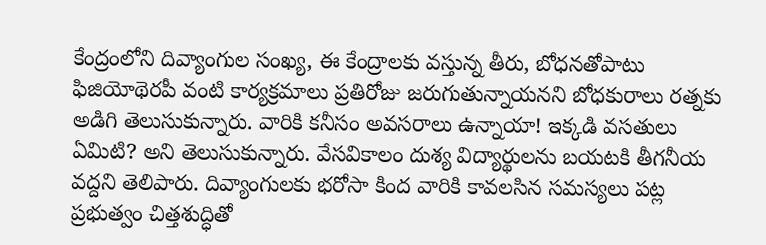కేంద్రంలోని దివ్యాంగుల సంఖ్య, ఈ కేంద్రాలకు వస్తున్న తీరు, బోధనతోపాటు ఫిజియోథెరపీ వంటి కార్యక్రమాలు ప్రతిరోజు జరుగుతున్నాయనని బోధకురాలు రత్నకు అడిగి తెలుసుకున్నారు. వారికి కనీసం అవసరాలు ఉన్నాయా! ఇక్కడి వసతులు ఏమిటి? అని తెలుసుకున్నారు. వేసవికాలం దుశ్య విద్యార్థులను బయటకి తీగనీయ వద్దని తెలిపారు. దివ్యాంగులకు భరోసా కింద వారికి కావలసిన సమస్యలు పట్ల ప్రభుత్వం చిత్తశుద్ధితో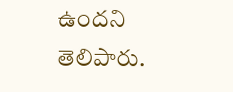ఉందని తెలిపారు.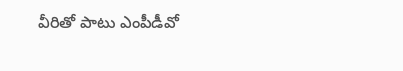వీరితో పాటు ఎంపీడీవో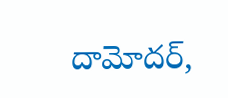దామోదర్,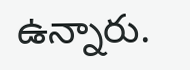ఉన్నారు.